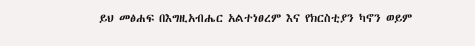ይህ መፅሐፍ በእግዚአብሔር አልተነፀረም እና የክርስቲያን ካኖን ወይም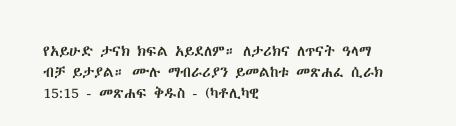የአይሁድ ታናክ ክፍል አይደለም። ለታሪክና ለጥናት ዓላማ ብቻ ይታያል። ሙሉ ማብራሪያን ይመልከቱ መጽሐፈ ሲራክ 15:15 - መጽሐፍ ቅዱስ - (ካቶሊካዊ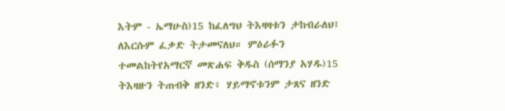እትም - ኤማሁስ)15 ከፈለግህ ትእዛዛቱን ታከብራለህ፤ ለእርሱም ፈቃድ ትታመናለህ። ምዕራፉን ተመልከትየአማርኛ መጽሐፍ ቅዱስ (ሰማንያ አሃዱ)15 ትእዛዙን ትጠብቅ ዘንድ፥ ሃይማኖቱንም ታጸና ዘንድ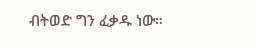ብትወድ ግን ፈቃዱ ነው።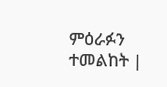ምዕራፉን ተመልከት |